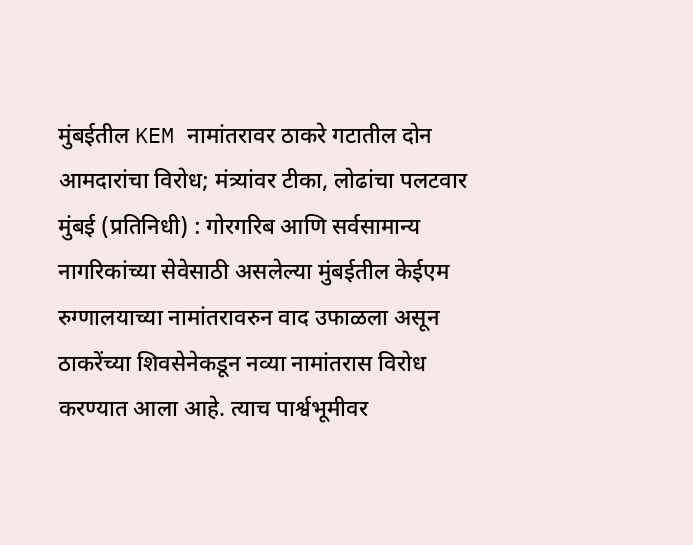मुंबईतील KEM नामांतरावर ठाकरे गटातील दोन आमदारांचा विरोध; मंत्र्यांवर टीका, लोढांचा पलटवार
मुंबई (प्रतिनिधी) : गोरगरिब आणि सर्वसामान्य नागरिकांच्या सेवेसाठी असलेल्या मुंबईतील केईएम रुग्णालयाच्या नामांतरावरुन वाद उफाळला असून ठाकरेंच्या शिवसेनेकडून नव्या नामांतरास विरोध करण्यात आला आहे. त्याच पार्श्वभूमीवर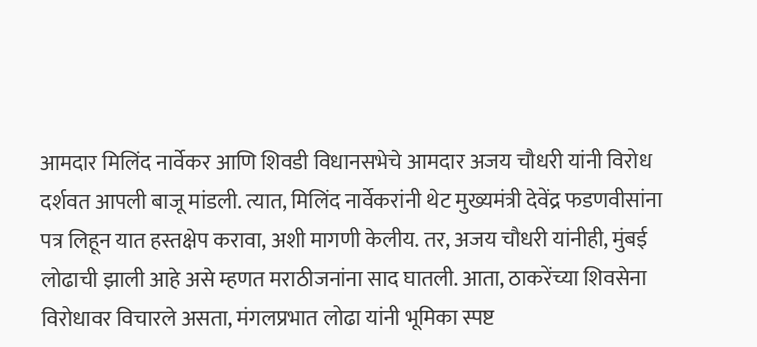आमदार मिलिंद नार्वेकर आणि शिवडी विधानसभेचे आमदार अजय चौधरी यांनी विरोध दर्शवत आपली बाजू मांडली. त्यात, मिलिंद नार्वेकरांनी थेट मुख्यमंत्री देवेंद्र फडणवीसांना पत्र लिहून यात हस्तक्षेप करावा, अशी मागणी केलीय. तर, अजय चौधरी यांनीही, मुंबई लोढाची झाली आहे असे म्हणत मराठीजनांना साद घातली. आता, ठाकरेंच्या शिवसेना विरोधावर विचारले असता, मंगलप्रभात लोढा यांनी भूमिका स्पष्ट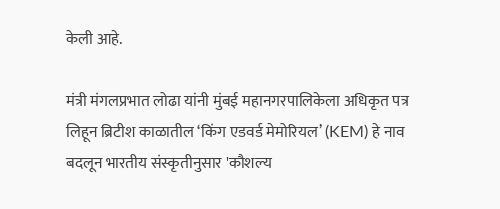केली आहे.

मंत्री मंगलप्रभात लोढा यांनी मुंबई महानगरपालिकेला अधिकृत पत्र लिहून ब्रिटीश काळातील ‘किंग एडवर्ड मेमोरियल’ (KEM) हे नाव बदलून भारतीय संस्कृतीनुसार 'कौशल्य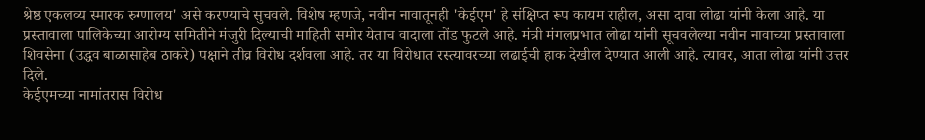श्रेष्ठ एकलव्य स्मारक रुग्णालय' असे करण्याचे सुचवले. विशेष म्हणजे, नवीन नावातूनही 'केईएम' हे संक्षिप्त रूप कायम राहील, असा दावा लोढा यांनी केला आहे. या प्रस्तावाला पालिकेच्या आरोग्य समितीने मंजुरी दिल्याची माहिती समोर येताच वादाला तोंड फुटले आहे. मंत्री मंगलप्रभात लोढा यांनी सूचवलेल्या नवीन नावाच्या प्रस्तावाला शिवसेना (उद्धव बाळासाहेब ठाकरे) पक्षाने तीव्र विरोध दर्शवला आहे. तर या विरोधात रस्त्यावरच्या लढाईची हाक देखील देण्यात आली आहे. त्यावर, आता लोढा यांनी उत्तर दिले.
केईएमच्या नामांतरास विरोध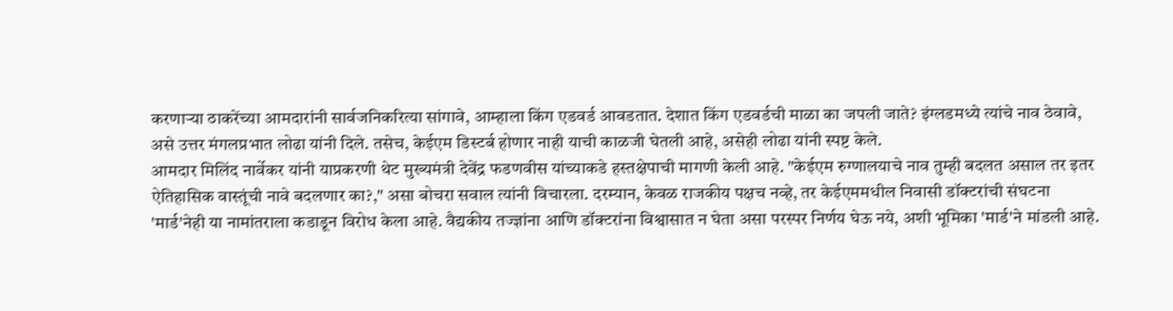करणाऱ्या ठाकरेंच्या आमदारांनी सार्वजनिकरित्या सांगावे, आम्हाला किंग एडवर्ड आवडतात. देशात किंग एडवर्डची माळा का जपली जाते? इंग्लडमध्ये त्यांचे नाव ठेवावे, असे उत्तर मंगलप्रभात लोढा यांनी दिले. तसेच, केईएम डिस्टर्ब होणार नाही याची काळजी घेतली आहे, असेही लोढा यांनी स्पष्ट केले.
आमदार मिलिंद नार्वेकर यांनी याप्रकरणी थेट मुख्यमंत्री देवेंद्र फडणवीस यांच्याकडे हस्तक्षेपाची मागणी केली आहे. "केईएम रुग्णालयाचे नाव तुम्ही बदलत असाल तर इतर ऐतिहासिक वास्तूंची नावे बदलणार का?," असा बोचरा सवाल त्यांनी विचारला. दरम्यान, केवळ राजकीय पक्षच नव्हे, तर केईएममधील निवासी डॉक्टरांची संघटना 'मार्ड'नेही या नामांतराला कडाडून विरोध केला आहे. वैद्यकीय तज्ज्ञांना आणि डॉक्टरांना विश्वासात न घेता असा परस्पर निर्णय घेऊ नये, अशी भूमिका 'मार्ड'ने मांडली आहे.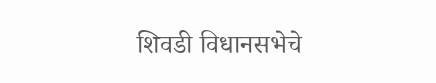शिवडी विधानसभेचे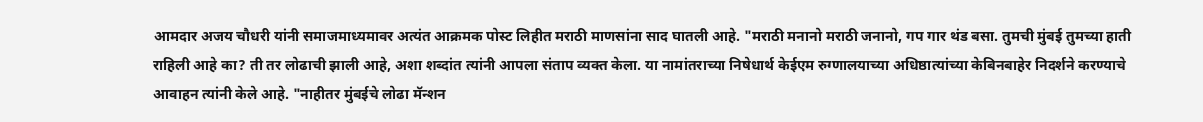आमदार अजय चौधरी यांनी समाजमाध्यमावर अत्यंत आक्रमक पोस्ट लिहीत मराठी माणसांना साद घातली आहे. "मराठी मनानो मराठी जनानो, गप गार थंड बसा. तुमची मुंबई तुमच्या हाती राहिली आहे का? ती तर लोढाची झाली आहे, अशा शब्दांत त्यांनी आपला संताप व्यक्त केला. या नामांतराच्या निषेधार्थ केईएम रुग्णालयाच्या अधिष्ठात्यांच्या केबिनबाहेर निदर्शने करण्याचे आवाहन त्यांनी केले आहे. "नाहीतर मुंबईचे लोढा मॅन्शन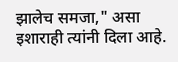झालेच समजा," असा इशाराही त्यांनी दिला आहे.